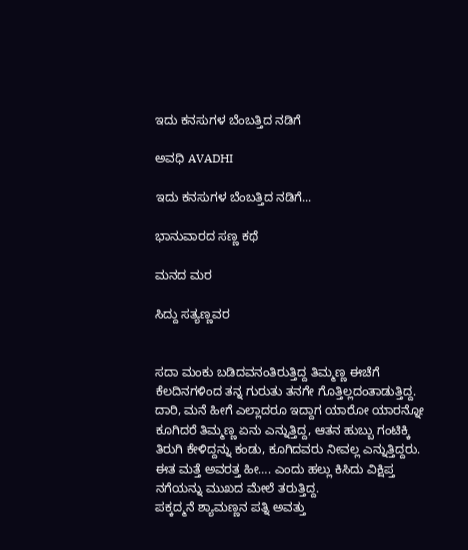ಇದು ಕನಸುಗಳ ಬೆಂಬತ್ತಿದ ನಡಿಗೆ‍

ಅವಧಿ AVADHI

ಇದು ಕನಸುಗಳ ಬೆಂಬತ್ತಿದ ನಡಿಗೆ...

ಭಾನುವಾರದ ಸಣ್ಣ ಕಥೆ

ಮನದ ಮರ

ಸಿದ್ದು ಸತ್ಯಣ್ಣವರ


ಸದಾ ಮಂಕು ಬಡಿದವನಂತಿರುತ್ತಿದ್ದ ತಿಮ್ಮಣ್ಣ ಈಚೆಗೆ ಕೆಲದಿನಗಳಿಂದ ತನ್ನ ಗುರುತು ತನಗೇ ಗೊತ್ತಿಲ್ಲದಂತಾಡುತ್ತಿದ್ದ. ದಾರಿ, ಮನೆ ಹೀಗೆ ಎಲ್ಲಾದರೂ ಇದ್ದಾಗ ಯಾರೋ ಯಾರನ್ನೋ ಕೂಗಿದರೆ ತಿಮ್ಮಣ್ಣ ಏನು ಎನ್ನುತ್ತಿದ್ದ, ಆತನ ಹುಬ್ಬು ಗಂಟಿಕ್ಕಿ ತಿರುಗಿ ಕೇಳಿದ್ದನ್ನು ಕಂಡು, ಕೂಗಿದವರು ನೀವಲ್ಲ ಎನ್ನುತ್ತಿದ್ದರು. ಈತ ಮತ್ತೆ ಅವರತ್ತ ಹೀ…. ಎಂದು ಹಲ್ಲು ಕಿಸಿದು ವಿಕ್ಷಿಪ್ತ ನಗೆಯನ್ನು ಮುಖದ ಮೇಲೆ ತರುತ್ತಿದ್ದ.
ಪಕ್ಕದ್ಮನೆ ಶ್ಯಾಮಣ್ಣನ ಪತ್ನಿ ಅವತ್ತು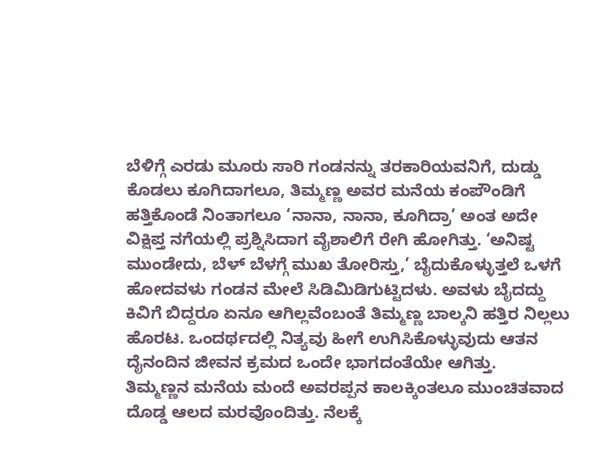ಬೆಳಿಗ್ಗೆ ಎರಡು ಮೂರು ಸಾರಿ ಗಂಡನನ್ನು ತರಕಾರಿಯವನಿಗೆ, ದುಡ್ಡು ಕೊಡಲು ಕೂಗಿದಾಗಲೂ, ತಿಮ್ಮಣ್ಣ ಅವರ ಮನೆಯ ಕಂಪೌಂಡಿಗೆ ಹತ್ತಿಕೊಂಡೆ ನಿಂತಾಗಲೂ ‘ನಾನಾ, ನಾನಾ, ಕೂಗಿದ್ರಾ’ ಅಂತ ಅದೇ ವಿಕ್ಷಿಪ್ತ ನಗೆಯಲ್ಲಿ ಪ್ರಶ್ನಿಸಿದಾಗ ವೈಶಾಲಿಗೆ ರೇಗಿ ಹೋಗಿತ್ತು. ‘ಅನಿಷ್ಟ ಮುಂಡೇದು, ಬೆಳ್ ಬೆಳಗ್ಗೆ ಮುಖ ತೋರಿಸ್ತು,’ ಬೈದುಕೊಳ್ಳುತ್ತಲೆ ಒಳಗೆ ಹೋದವಳು ಗಂಡನ ಮೇಲೆ ಸಿಡಿಮಿಡಿಗುಟ್ಟಿದಳು. ಅವಳು ಬೈದದ್ದು ಕಿವಿಗೆ ಬಿದ್ದರೂ ಏನೂ ಆಗಿಲ್ಲವೆಂಬಂತೆ ತಿಮ್ಮಣ್ಣ ಬಾಲ್ಕನಿ ಹತ್ತಿರ ನಿಲ್ಲಲು ಹೊರಟ. ಒಂದರ್ಥದಲ್ಲಿ ನಿತ್ಯವು ಹೀಗೆ ಉಗಿಸಿಕೊಳ್ಳುವುದು ಆತನ ದೈನಂದಿನ ಜೀವನ ಕ್ರಮದ ಒಂದೇ ಭಾಗದಂತೆಯೇ ಆಗಿತ್ತು.
ತಿಮ್ಮಣ್ಣನ ಮನೆಯ ಮಂದೆ ಅವರಪ್ಪನ ಕಾಲಕ್ಕಿಂತಲೂ ಮುಂಚಿತವಾದ ದೊಡ್ಡ ಆಲದ ಮರವೊಂದಿತ್ತು. ನೆಲಕ್ಕೆ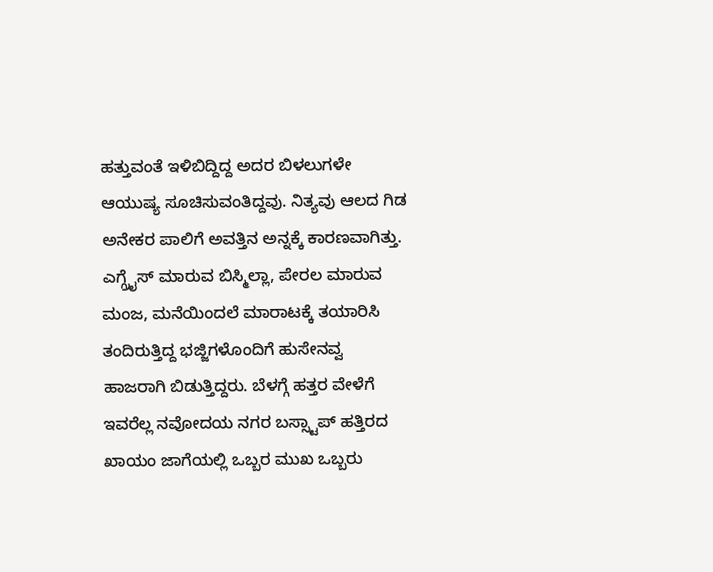ಹತ್ತುವಂತೆ ಇಳಿಬಿದ್ದಿದ್ದ ಅದರ ಬಿಳಲುಗಳೇ ಆಯುಷ್ಯ ಸೂಚಿಸುವಂತಿದ್ದವು. ನಿತ್ಯವು ಆಲದ ಗಿಡ ಅನೇಕರ ಪಾಲಿಗೆ ಅವತ್ತಿನ ಅನ್ನಕ್ಕೆ ಕಾರಣವಾಗಿತ್ತು. ಎಗ್ಗ್ರೈಸ್ ಮಾರುವ ಬಿಸ್ಮಿಲ್ಲಾ, ಪೇರಲ ಮಾರುವ ಮಂಜ, ಮನೆಯಿಂದಲೆ ಮಾರಾಟಕ್ಕೆ ತಯಾರಿಸಿ ತಂದಿರುತ್ತಿದ್ದ ಭಜ್ಜಿಗಳೊಂದಿಗೆ ಹುಸೇನವ್ವ ಹಾಜರಾಗಿ ಬಿಡುತ್ತಿದ್ದರು. ಬೆಳಗ್ಗೆ ಹತ್ತರ ವೇಳೆಗೆ ಇವರೆಲ್ಲ ನವೋದಯ ನಗರ ಬಸ್ಸ್ಟಾಪ್ ಹತ್ತಿರದ ಖಾಯಂ ಜಾಗೆಯಲ್ಲಿ ಒಬ್ಬರ ಮುಖ ಒಬ್ಬರು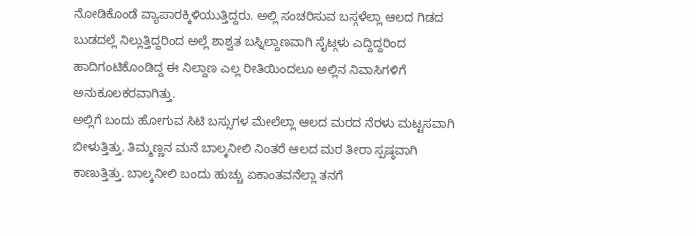ನೋಡಿಕೊಂಡೆ ವ್ಯಾಪಾರಕ್ಕಿಳಿಯುತ್ತಿದ್ದರು. ಅಲ್ಲಿ ಸಂಚರಿಸುವ ಬಸ್ಗಳೆಲ್ಲಾ ಆಲದ ಗಿಡದ ಬುಡದಲ್ಲೆ ನಿಲ್ಲುತ್ತಿದ್ದರಿಂದ ಅಲ್ಲೆ ಶಾಶ್ವತ ಬಸ್ನಿಲ್ದಾಣವಾಗಿ ಸೈಟ್ಗಳು ಎದ್ದಿದ್ದರಿಂದ ಹಾದಿಗಂಟಿಕೊಂಡಿದ್ದ ಈ ನಿಲ್ದಾಣ ಎಲ್ಲ ರೀತಿಯಿಂದಲೂ ಅಲ್ಲಿನ ನಿವಾಸಿಗಳಿಗೆ ಅನುಕೂಲಕರವಾಗಿತ್ತು.
ಅಲ್ಲಿಗೆ ಬಂದು ಹೋಗುವ ಸಿಟಿ ಬಸ್ಸುಗಳ ಮೇಲೆಲ್ಲಾ ಆಲದ ಮರದ ನೆರಳು ಮಟ್ಟಸವಾಗಿ ಬೀಳುತ್ತಿತ್ತು. ತಿಮ್ಮಣ್ಣನ ಮನೆ ಬಾಲ್ಕನೀಲಿ ನಿಂತರೆ ಆಲದ ಮರ ತೀರಾ ಸ್ಪಷ್ಠವಾಗಿ ಕಾಣುತ್ತಿತ್ತು. ಬಾಲ್ಕನೀಲಿ ಬಂದು ಹುಚ್ಚು ಏಕಾಂತವನೆಲ್ಲಾ ತನಗೆ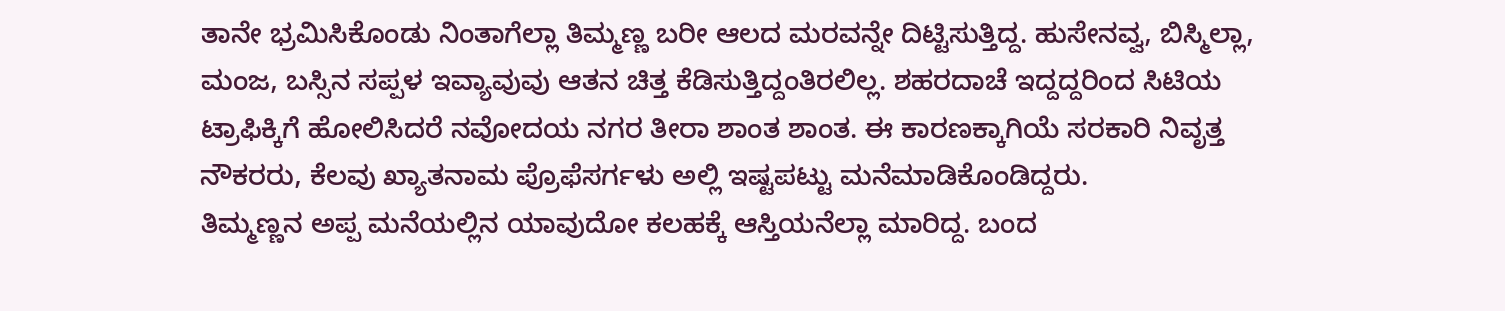ತಾನೇ ಭ್ರಮಿಸಿಕೊಂಡು ನಿಂತಾಗೆಲ್ಲಾ ತಿಮ್ಮಣ್ಣ ಬರೀ ಆಲದ ಮರವನ್ನೇ ದಿಟ್ಟಿಸುತ್ತಿದ್ದ. ಹುಸೇನವ್ವ, ಬಿಸ್ಮಿಲ್ಲಾ, ಮಂಜ, ಬಸ್ಸಿನ ಸಪ್ಪಳ ಇವ್ಯಾವುವು ಆತನ ಚಿತ್ತ ಕೆಡಿಸುತ್ತಿದ್ದಂತಿರಲಿಲ್ಲ. ಶಹರದಾಚೆ ಇದ್ದದ್ದರಿಂದ ಸಿಟಿಯ ಟ್ರಾಫಿಕ್ಕಿಗೆ ಹೋಲಿಸಿದರೆ ನವೋದಯ ನಗರ ತೀರಾ ಶಾಂತ ಶಾಂತ. ಈ ಕಾರಣಕ್ಕಾಗಿಯೆ ಸರಕಾರಿ ನಿವೃತ್ತ ನೌಕರರು, ಕೆಲವು ಖ್ಯಾತನಾಮ ಪ್ರೊಫೆಸರ್ಗಳು ಅಲ್ಲಿ ಇಷ್ಟಪಟ್ಟು ಮನೆಮಾಡಿಕೊಂಡಿದ್ದರು.
ತಿಮ್ಮಣ್ಣನ ಅಪ್ಪ ಮನೆಯಲ್ಲಿನ ಯಾವುದೋ ಕಲಹಕ್ಕೆ ಆಸ್ತಿಯನೆಲ್ಲಾ ಮಾರಿದ್ದ. ಬಂದ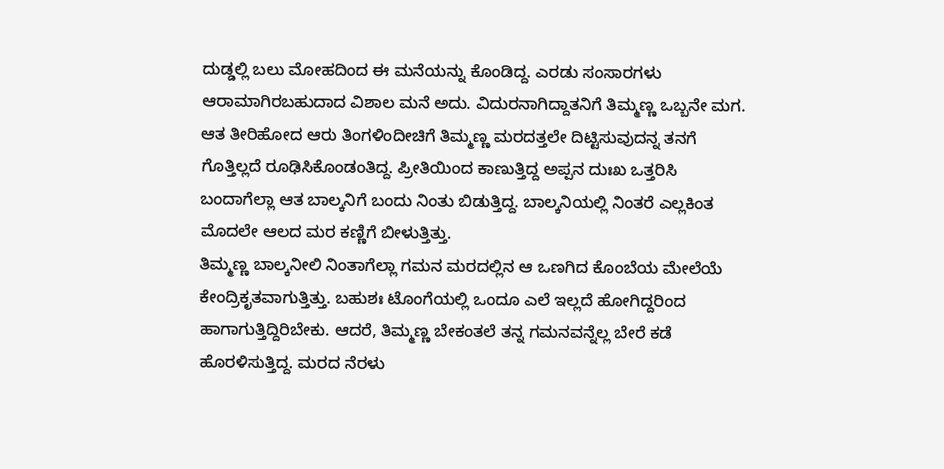ದುಡ್ಡಲ್ಲಿ ಬಲು ಮೋಹದಿಂದ ಈ ಮನೆಯನ್ನು ಕೊಂಡಿದ್ದ. ಎರಡು ಸಂಸಾರಗಳು ಆರಾಮಾಗಿರಬಹುದಾದ ವಿಶಾಲ ಮನೆ ಅದು. ವಿದುರನಾಗಿದ್ದಾತನಿಗೆ ತಿಮ್ಮಣ್ಣ ಒಬ್ಬನೇ ಮಗ. ಆತ ತೀರಿಹೋದ ಆರು ತಿಂಗಳಿಂದೀಚಿಗೆ ತಿಮ್ಮಣ್ಣ ಮರದತ್ತಲೇ ದಿಟ್ಟಿಸುವುದನ್ನ ತನಗೆ ಗೊತ್ತಿಲ್ಲದೆ ರೂಢಿಸಿಕೊಂಡಂತಿದ್ದ. ಪ್ರೀತಿಯಿಂದ ಕಾಣುತ್ತಿದ್ದ ಅಪ್ಪನ ದುಃಖ ಒತ್ತರಿಸಿ ಬಂದಾಗೆಲ್ಲಾ ಆತ ಬಾಲ್ಕನಿಗೆ ಬಂದು ನಿಂತು ಬಿಡುತ್ತಿದ್ದ. ಬಾಲ್ಕನಿಯಲ್ಲಿ ನಿಂತರೆ ಎಲ್ಲಕಿಂತ ಮೊದಲೇ ಆಲದ ಮರ ಕಣ್ಣಿಗೆ ಬೀಳುತ್ತಿತ್ತು.
ತಿಮ್ಮಣ್ಣ ಬಾಲ್ಕನೀಲಿ ನಿಂತಾಗೆಲ್ಲಾ ಗಮನ ಮರದಲ್ಲಿನ ಆ ಒಣಗಿದ ಕೊಂಬೆಯ ಮೇಲೆಯೆ ಕೇಂದ್ರಿಕೃತವಾಗುತ್ತಿತ್ತು. ಬಹುಶಃ ಟೊಂಗೆಯಲ್ಲಿ ಒಂದೂ ಎಲೆ ಇಲ್ಲದೆ ಹೋಗಿದ್ದರಿಂದ ಹಾಗಾಗುತ್ತಿದ್ದಿರಿಬೇಕು. ಆದರೆ, ತಿಮ್ಮಣ್ಣ ಬೇಕಂತಲೆ ತನ್ನ ಗಮನವನ್ನೆಲ್ಲ ಬೇರೆ ಕಡೆ ಹೊರಳಿಸುತ್ತಿದ್ದ. ಮರದ ನೆರಳು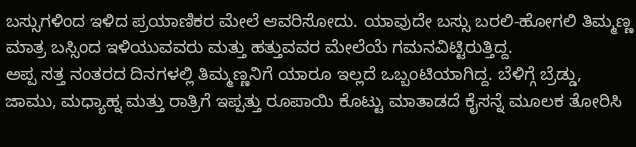ಬಸ್ಸುಗಳಿಂದ ಇಳಿದ ಪ್ರಯಾಣಿಕರ ಮೇಲೆ ಆವರಿಸೋದು. ಯಾವುದೇ ಬಸ್ಸು ಬರಲಿ-ಹೋಗಲಿ ತಿಮ್ಮಣ್ಣ ಮಾತ್ರ ಬಸ್ಸಿಂದ ಇಳಿಯುವವರು ಮತ್ತು ಹತ್ತುವವರ ಮೇಲೆಯೆ ಗಮನವಿಟ್ಟಿರುತ್ತಿದ್ದ.
ಅಪ್ಪ ಸತ್ತ ನಂತರದ ದಿನಗಳಲ್ಲಿ ತಿಮ್ಮಣ್ಣನಿಗೆ ಯಾರೂ ಇಲ್ಲದೆ ಒಬ್ಬಂಟಿಯಾಗಿದ್ದ. ಬೆಳಿಗ್ಗೆ ಬ್ರೆಡ್ಡು, ಜಾಮು, ಮಧ್ಯಾಹ್ನ ಮತ್ತು ರಾತ್ರಿಗೆ ಇಪ್ಪತ್ತು ರೂಪಾಯಿ ಕೊಟ್ಟು ಮಾತಾಡದೆ ಕೈಸನ್ನೆ ಮೂಲಕ ತೋರಿಸಿ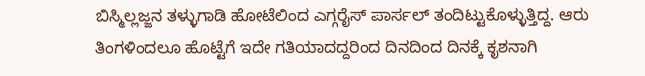ಬಿಸ್ಮಿಲ್ಲಜ್ಜನ ತಳ್ಳುಗಾಡಿ ಹೋಟೆಲಿಂದ ಎಗ್ಗರೈಸ್ ಪಾರ್ಸಲ್ ತಂದಿಟ್ಟುಕೊಳ್ಳುತ್ತಿದ್ದ. ಆರು ತಿಂಗಳಿಂದಲೂ ಹೊಟ್ಟೆಗೆ ಇದೇ ಗತಿಯಾದದ್ದರಿಂದ ದಿನದಿಂದ ದಿನಕ್ಕೆ ಕೃಶನಾಗಿ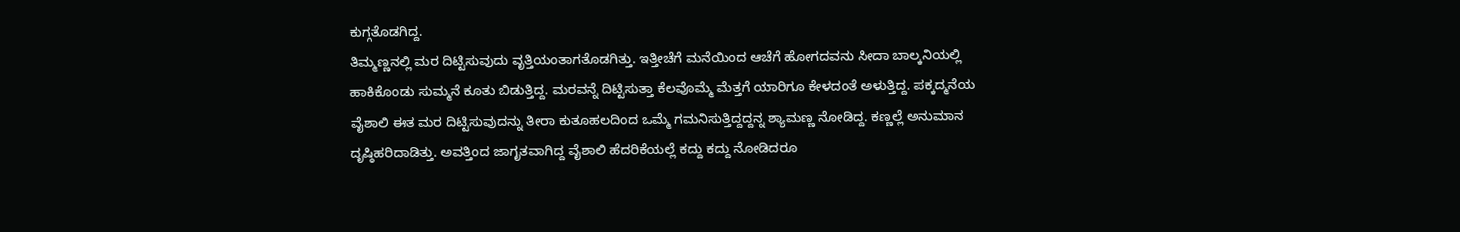ಕುಗ್ಗತೊಡಗಿದ್ದ.
ತಿಮ್ಮಣ್ಣನಲ್ಲಿ ಮರ ದಿಟ್ಟಿಸುವುದು ವೃತ್ತಿಯಂತಾಗತೊಡಗಿತ್ತು. ಇತ್ತೀಚೆಗೆ ಮನೆಯಿಂದ ಆಚೆಗೆ ಹೋಗದವನು ಸೀದಾ ಬಾಲ್ಕನಿಯಲ್ಲಿ ಹಾಕಿಕೊಂಡು ಸುಮ್ಮನೆ ಕೂತು ಬಿಡುತ್ತಿದ್ದ. ಮರವನ್ನೆ ದಿಟ್ಟಿಸುತ್ತಾ ಕೆಲವೊಮ್ಮೆ ಮೆತ್ತಗೆ ಯಾರಿಗೂ ಕೇಳದಂತೆ ಅಳುತ್ತಿದ್ದ. ಪಕ್ಕದ್ಮನೆಯ ವೈಶಾಲಿ ಈತ ಮರ ದಿಟ್ಟಿಸುವುದನ್ನು ತೀರಾ ಕುತೂಹಲದಿಂದ ಒಮ್ಮೆ ಗಮನಿಸುತ್ತಿದ್ದದ್ದನ್ನ ಶ್ಯಾಮಣ್ಣ ನೋಡಿದ್ದ. ಕಣ್ಣಲ್ಲೆ ಅನುಮಾನ ದೃಷ್ಠಿಹರಿದಾಡಿತ್ತು. ಅವತ್ತಿಂದ ಜಾಗೃತವಾಗಿದ್ದ ವೈಶಾಲಿ ಹೆದರಿಕೆಯಲ್ಲೆ ಕದ್ದು ಕದ್ದು ನೋಡಿದರೂ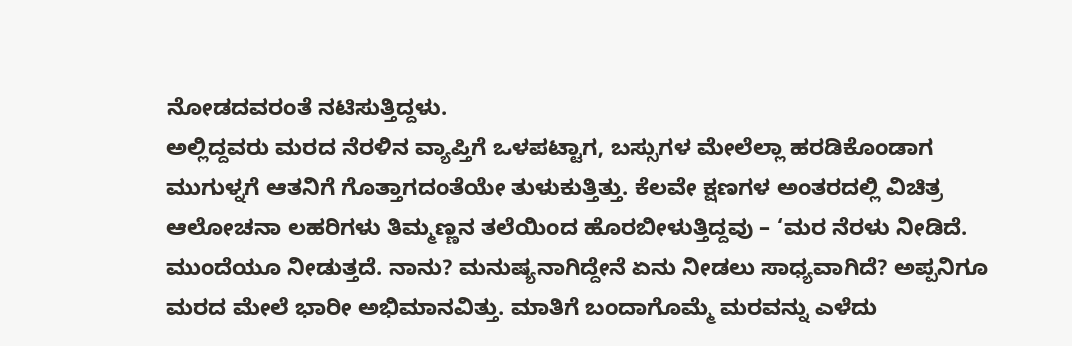ನೋಡದವರಂತೆ ನಟಿಸುತ್ತಿದ್ದಳು.
ಅಲ್ಲಿದ್ದವರು ಮರದ ನೆರಳಿನ ವ್ಯಾಪ್ತಿಗೆ ಒಳಪಟ್ಟಾಗ, ಬಸ್ಸುಗಳ ಮೇಲೆಲ್ಲಾ ಹರಡಿಕೊಂಡಾಗ ಮುಗುಳ್ನಗೆ ಆತನಿಗೆ ಗೊತ್ತಾಗದಂತೆಯೇ ತುಳುಕುತ್ತಿತ್ತು. ಕೆಲವೇ ಕ್ಷಣಗಳ ಅಂತರದಲ್ಲಿ ವಿಚಿತ್ರ ಆಲೋಚನಾ ಲಹರಿಗಳು ತಿಮ್ಮಣ್ಣನ ತಲೆಯಿಂದ ಹೊರಬೀಳುತ್ತಿದ್ದವು – ‘ಮರ ನೆರಳು ನೀಡಿದೆ. ಮುಂದೆಯೂ ನೀಡುತ್ತದೆ. ನಾನು? ಮನುಷ್ಯನಾಗಿದ್ದೇನೆ ಏನು ನೀಡಲು ಸಾಧ್ಯವಾಗಿದೆ? ಅಪ್ಪನಿಗೂ ಮರದ ಮೇಲೆ ಭಾರೀ ಅಭಿಮಾನವಿತ್ತು. ಮಾತಿಗೆ ಬಂದಾಗೊಮ್ಮೆ ಮರವನ್ನು ಎಳೆದು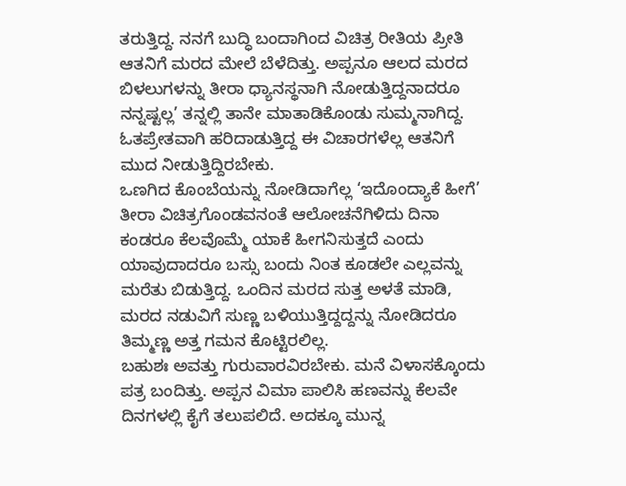ತರುತ್ತಿದ್ದ. ನನಗೆ ಬುದ್ಧಿ ಬಂದಾಗಿಂದ ವಿಚಿತ್ರ ರೀತಿಯ ಪ್ರೀತಿ ಆತನಿಗೆ ಮರದ ಮೇಲೆ ಬೆಳೆದಿತ್ತು. ಅಪ್ಪನೂ ಆಲದ ಮರದ ಬಿಳಲುಗಳನ್ನು ತೀರಾ ಧ್ಯಾನಸ್ಥನಾಗಿ ನೋಡುತ್ತಿದ್ದನಾದರೂ ನನ್ನಷ್ಟಲ್ಲ’ ತನ್ನಲ್ಲಿ ತಾನೇ ಮಾತಾಡಿಕೊಂಡು ಸುಮ್ಮನಾಗಿದ್ದ. ಓತಪ್ರೇತವಾಗಿ ಹರಿದಾಡುತ್ತಿದ್ದ ಈ ವಿಚಾರಗಳೆಲ್ಲ ಆತನಿಗೆ ಮುದ ನೀಡುತ್ತಿದ್ದಿರಬೇಕು.
ಒಣಗಿದ ಕೊಂಬೆಯನ್ನು ನೋಡಿದಾಗೆಲ್ಲ ‘ಇದೊಂದ್ಯಾಕೆ ಹೀಗೆ’ ತೀರಾ ವಿಚಿತ್ರಗೊಂಡವನಂತೆ ಆಲೋಚನೆಗಿಳಿದು ದಿನಾ ಕಂಡರೂ ಕೆಲವೊಮ್ಮೆ ಯಾಕೆ ಹೀಗನಿಸುತ್ತದೆ ಎಂದು ಯಾವುದಾದರೂ ಬಸ್ಸು ಬಂದು ನಿಂತ ಕೂಡಲೇ ಎಲ್ಲವನ್ನು ಮರೆತು ಬಿಡುತ್ತಿದ್ದ. ಒಂದಿನ ಮರದ ಸುತ್ತ ಅಳತೆ ಮಾಡಿ, ಮರದ ನಡುವಿಗೆ ಸುಣ್ಣ ಬಳಿಯುತ್ತಿದ್ದದ್ದನ್ನು ನೋಡಿದರೂ ತಿಮ್ಮಣ್ಣ ಅತ್ತ ಗಮನ ಕೊಟ್ಟಿರಲಿಲ್ಲ.
ಬಹುಶಃ ಅವತ್ತು ಗುರುವಾರವಿರಬೇಕು. ಮನೆ ವಿಳಾಸಕ್ಕೊಂದು ಪತ್ರ ಬಂದಿತ್ತು. ಅಪ್ಪನ ವಿಮಾ ಪಾಲಿಸಿ ಹಣವನ್ನು ಕೆಲವೇ ದಿನಗಳಲ್ಲಿ ಕೈಗೆ ತಲುಪಲಿದೆ. ಅದಕ್ಕೂ ಮುನ್ನ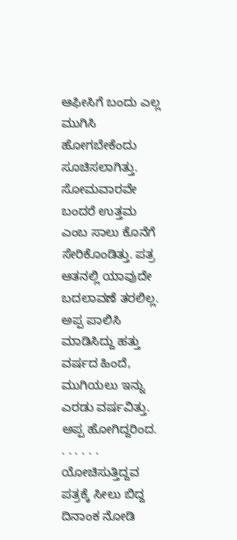ಆಫೀಸಿಗೆ ಬಂದು ಎಲ್ಲ ಮುಗಿಸಿ ಹೋಗಬೇಕೆಂದು ಸೂಚಿಸಲಾಗಿತ್ತು. ಸೋಮವಾರವೇ ಬಂದರೆ ಉತ್ತಮ ಎಂಬ ಸಾಲು ಕೊನೆಗೆ ಸೇರಿಕೊಂಡಿತ್ತು. ಪತ್ರ ಆತನಲ್ಲಿ ಯಾವುದೇ ಬದಲಾವಣೆ ತರಲಿಲ್ಲ. ಅಪ್ಪ ಪಾಲಿಸಿ ಮಾಡಿಸಿದ್ದು ಹತ್ತು ವರ್ಷದ ಹಿಂದೆ, ಮುಗಿಯಲು ಇನ್ನು ಎರಡು ವರ್ಷವಿತ್ತು. ಅಪ್ಪ ಹೋಗಿದ್ದರಿಂದ. . . . . . . ಯೋಚಿಸುತ್ತಿದ್ದವ ಪತ್ರಕ್ಕೆ ಸೀಲು ಬಿದ್ದ ದಿನಾಂಕ ನೋಡಿ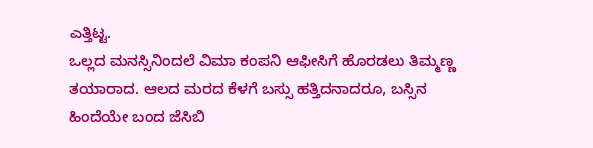ಎತ್ತಿಟ್ಟ.
ಒಲ್ಲದ ಮನಸ್ಸಿನಿಂದಲೆ ವಿಮಾ ಕಂಪನಿ ಆಫೀಸಿಗೆ ಹೊರಡಲು ತಿಮ್ಮಣ್ಣ ತಯಾರಾದ. ಆಲದ ಮರದ ಕೆಳಗೆ ಬಸ್ಸು ಹತ್ತಿದನಾದರೂ, ಬಸ್ಸಿನ ಹಿಂದೆಯೇ ಬಂದ ಜೆಸಿಬಿ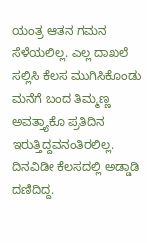ಯಂತ್ರ ಆತನ ಗಮನ ಸೆಳೆಯಲಿಲ್ಲ. ಎಲ್ಲ ದಾಖಲೆ ಸಲ್ಲಿಸಿ ಕೆಲಸ ಮುಗಿಸಿಕೊಂಡು ಮನೆಗೆ ಬಂದ ತಿಮ್ಮಣ್ಣ ಅವತ್ತ್ಯಾಕೊ ಪ್ರತಿದಿನ ಇರುತ್ತಿದ್ದವನಂತಿರಲಿಲ್ಲ. ದಿನವಿಡೀ ಕೆಲಸದಲ್ಲಿ ಅಡ್ಡಾಡಿ ದಣಿದಿದ್ದ.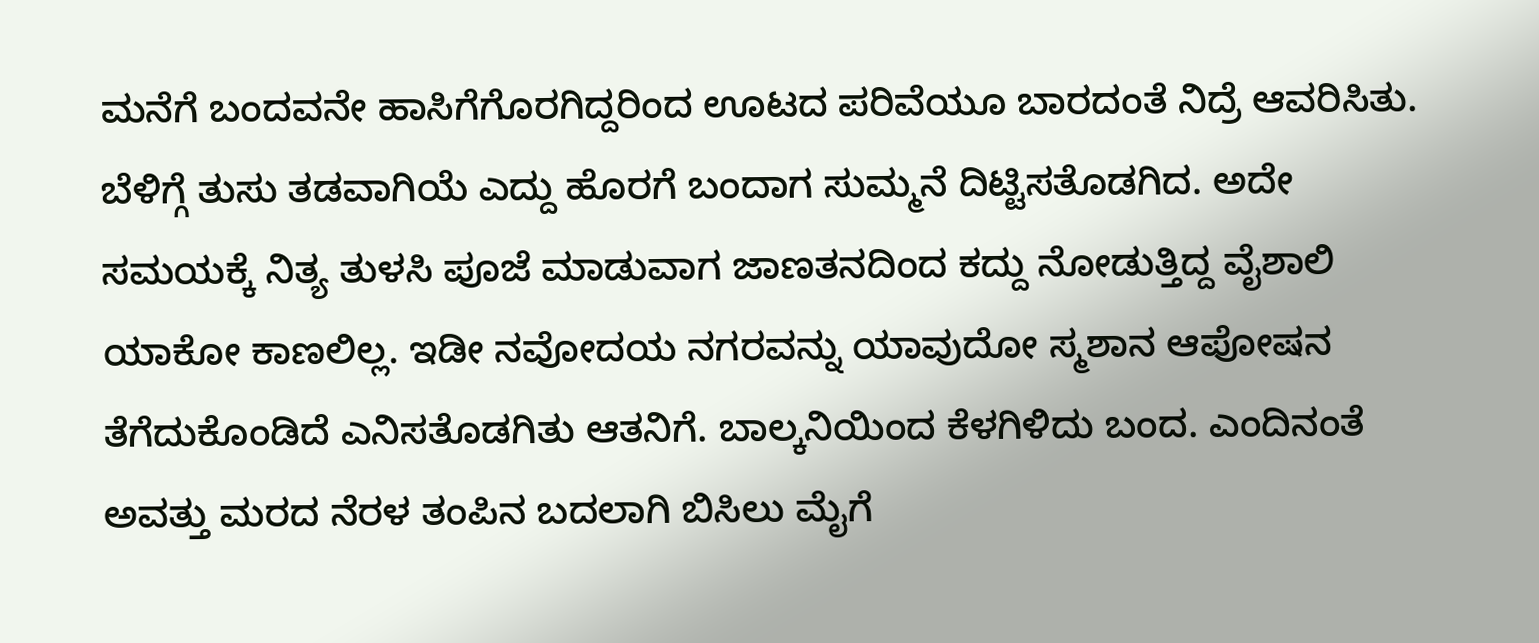ಮನೆಗೆ ಬಂದವನೇ ಹಾಸಿಗೆಗೊರಗಿದ್ದರಿಂದ ಊಟದ ಪರಿವೆಯೂ ಬಾರದಂತೆ ನಿದ್ರೆ ಆವರಿಸಿತು.
ಬೆಳಿಗ್ಗೆ ತುಸು ತಡವಾಗಿಯೆ ಎದ್ದು ಹೊರಗೆ ಬಂದಾಗ ಸುಮ್ಮನೆ ದಿಟ್ಟಿಸತೊಡಗಿದ. ಅದೇ ಸಮಯಕ್ಕೆ ನಿತ್ಯ ತುಳಸಿ ಪೂಜೆ ಮಾಡುವಾಗ ಜಾಣತನದಿಂದ ಕದ್ದು ನೋಡುತ್ತಿದ್ದ ವೈಶಾಲಿ ಯಾಕೋ ಕಾಣಲಿಲ್ಲ. ಇಡೀ ನವೋದಯ ನಗರವನ್ನು ಯಾವುದೋ ಸ್ಮಶಾನ ಆಪೋಷನ ತೆಗೆದುಕೊಂಡಿದೆ ಎನಿಸತೊಡಗಿತು ಆತನಿಗೆ. ಬಾಲ್ಕನಿಯಿಂದ ಕೆಳಗಿಳಿದು ಬಂದ. ಎಂದಿನಂತೆ ಅವತ್ತು ಮರದ ನೆರಳ ತಂಪಿನ ಬದಲಾಗಿ ಬಿಸಿಲು ಮೈಗೆ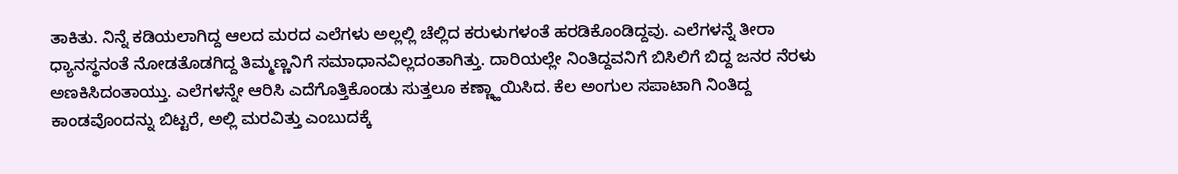ತಾಕಿತು. ನಿನ್ನೆ ಕಡಿಯಲಾಗಿದ್ದ ಆಲದ ಮರದ ಎಲೆಗಳು ಅಲ್ಲಲ್ಲಿ ಚೆಲ್ಲಿದ ಕರುಳುಗಳಂತೆ ಹರಡಿಕೊಂಡಿದ್ದವು. ಎಲೆಗಳನ್ನೆ ತೀರಾ ಧ್ಯಾನಸ್ಥನಂತೆ ನೋಡತೊಡಗಿದ್ದ ತಿಮ್ಮಣ್ಣನಿಗೆ ಸಮಾಧಾನವಿಲ್ಲದಂತಾಗಿತ್ತು. ದಾರಿಯಲ್ಲೇ ನಿಂತಿದ್ದವನಿಗೆ ಬಿಸಿಲಿಗೆ ಬಿದ್ದ ಜನರ ನೆರಳು ಅಣಕಿಸಿದಂತಾಯ್ತು. ಎಲೆಗಳನ್ನೇ ಆರಿಸಿ ಎದೆಗೊತ್ತಿಕೊಂಡು ಸುತ್ತಲೂ ಕಣ್ಣ್ಹಾಯಿಸಿದ. ಕೆಲ ಅಂಗುಲ ಸಪಾಟಾಗಿ ನಿಂತಿದ್ದ ಕಾಂಡವೊಂದನ್ನು ಬಿಟ್ಟರೆ, ಅಲ್ಲಿ ಮರವಿತ್ತು ಎಂಬುದಕ್ಕೆ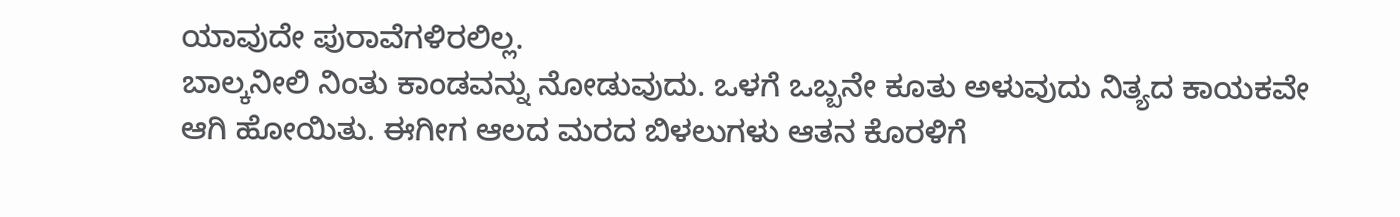ಯಾವುದೇ ಪುರಾವೆಗಳಿರಲಿಲ್ಲ.
ಬಾಲ್ಕನೀಲಿ ನಿಂತು ಕಾಂಡವನ್ನು ನೋಡುವುದು. ಒಳಗೆ ಒಬ್ಬನೇ ಕೂತು ಅಳುವುದು ನಿತ್ಯದ ಕಾಯಕವೇ ಆಗಿ ಹೋಯಿತು. ಈಗೀಗ ಆಲದ ಮರದ ಬಿಳಲುಗಳು ಆತನ ಕೊರಳಿಗೆ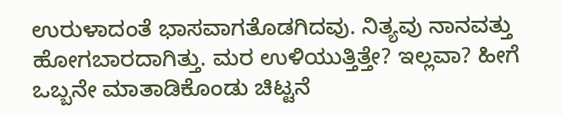ಉರುಳಾದಂತೆ ಭಾಸವಾಗತೊಡಗಿದವು. ನಿತ್ಯವು ನಾನವತ್ತು ಹೋಗಬಾರದಾಗಿತ್ತು. ಮರ ಉಳಿಯುತ್ತಿತ್ತೇ? ಇಲ್ಲವಾ? ಹೀಗೆ ಒಬ್ಬನೇ ಮಾತಾಡಿಕೊಂಡು ಚಿಟ್ಟನೆ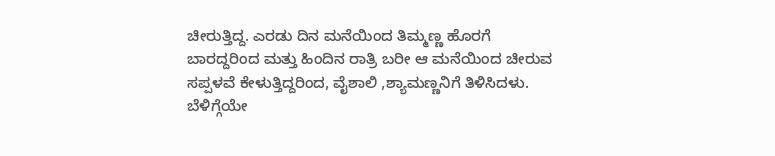ಚೀರುತ್ತಿದ್ದ. ಎರಡು ದಿನ ಮನೆಯಿಂದ ತಿಮ್ಮಣ್ಣ ಹೊರಗೆ ಬಾರದ್ದರಿಂದ ಮತ್ತು ಹಿಂದಿನ ರಾತ್ರಿ ಬರೀ ಆ ಮನೆಯಿಂದ ಚೀರುವ ಸಪ್ಪಳವೆ ಕೇಳುತ್ತಿದ್ದರಿಂದ, ವೈಶಾಲಿ ,ಶ್ಯಾಮಣ್ಣನಿಗೆ ತಿಳಿಸಿದಳು. ಬೆಳಿಗ್ಗೆಯೇ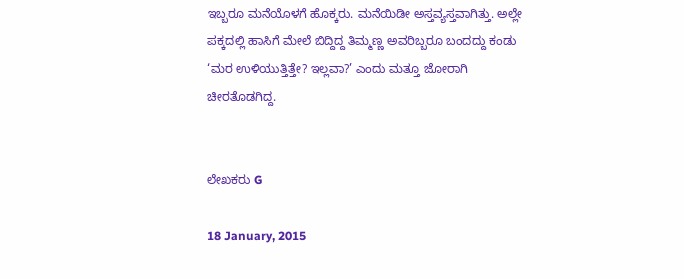ಇಬ್ಬರೂ ಮನೆಯೊಳಗೆ ಹೊಕ್ಕರು. ಮನೆಯಿಡೀ ಅಸ್ತವ್ಯಸ್ತವಾಗಿತ್ತು. ಅಲ್ಲೇ ಪಕ್ಕದಲ್ಲಿ ಹಾಸಿಗೆ ಮೇಲೆ ಬಿದ್ದಿದ್ದ ತಿಮ್ಮಣ್ಣ ಅವರಿಬ್ಬರೂ ಬಂದದ್ದು ಕಂಡು ‘ಮರ ಉಳಿಯುತ್ತಿತ್ತೇ? ಇಲ್ಲವಾ?’ ಎಂದು ಮತ್ತೂ ಜೋರಾಗಿ ಚೀರತೊಡಗಿದ್ದ.


ಲೇಖಕರು G

18 January, 2015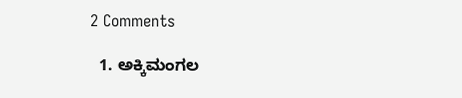2 Comments

  1. ಅಕ್ಕಿಮಂಗಲ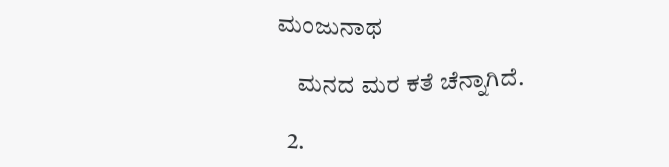ಮಂಜುನಾಥ

    ಮನದ ಮರ ಕತೆ ಚೆನ್ನಾಗಿದೆ.

  2.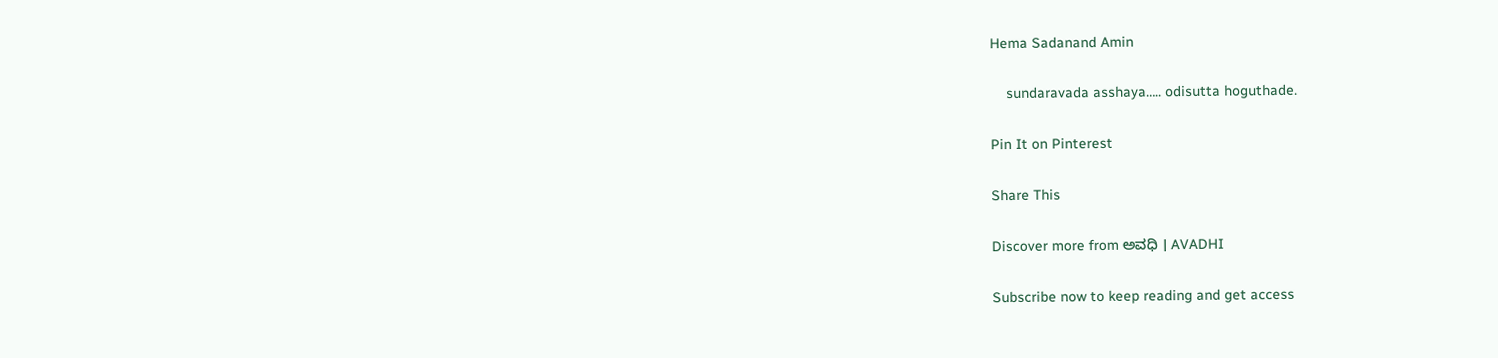Hema Sadanand Amin

    sundaravada asshaya….. odisutta hoguthade.

Pin It on Pinterest

Share This

Discover more from ಅವಧಿ । AVADHI

Subscribe now to keep reading and get access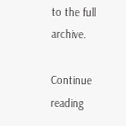to the full archive.

Continue reading